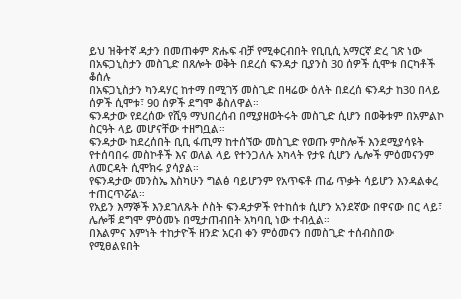ይህ ዝቅተኛ ዳታን በመጠቀም ጽሑፍ ብቻ የሚቀርብበት የቢቢሲ አማርኛ ድረ ገጽ ነው
በአፍጋኒስታን መስጊድ በጸሎት ወቅት በደረሰ ፍንዳታ ቢያንስ 30 ሰዎች ሲሞቱ በርካቶች ቆሰሉ
በአፍጋኒስታን ካንዳሃር ከተማ በሚገኝ መስጊድ በዛሬው ዕለት በደረሰ ፍንዳታ ከ30 በላይ ሰዎች ሲሞቱ፣ 90 ሰዎች ደግሞ ቆስለዋል።
ፍንዳታው የደረሰው የሺዓ ማህበረሰብ በሚያዘወትሩት መስጊድ ሲሆን በወቅቱም በአምልኮ ስርዓት ላይ መሆናቸው ተዘግቧል።
ፍንዳታው ከደረሰበት ቢቢ ፋጢማ ከተሰኘው መስጊድ የወጡ ምስሎች እንደሚያሳዩት የተሰባበሩ መስኮቶች እና ወለል ላይ የተንጋለሉ አካላት የታዩ ሲሆን ሌሎች ምዕመናንም ለመርዳት ሲሞክሩ ያሳያል።
የፍንዳታው መንስኤ እስካሁን ግልፅ ባይሆንም የአጥፍቶ ጠፊ ጥቃት ሳይሆን እንዳልቀረ ተጠርጥሯል።
የአይን እማኞች እንደገለጹት ሶስት ፍንዳታዎች የተከሰቱ ሲሆን አንደኛው በዋናው በር ላይ፣ ሌሎቹ ደግሞ ምዕመኑ በሚታጠብበት አካባቢ ነው ተብሏል።
በእልምና እምነት ተከታዮች ዘንድ አርብ ቀን ምዕመናን በመስጊድ ተሰብስበው የሚፀልዩበት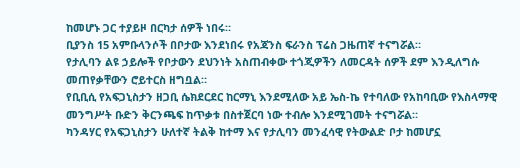ከመሆኑ ጋር ተያይዞ በርካታ ሰዎች ነበሩ።
ቢያንስ 15 አምቡላንሶች በቦታው እንደነበሩ የአጃንስ ፍራንስ ፕሬስ ጋዜጠኛ ተናግሯል።
የታሊባን ልዩ ኃይሎች የቦታውን ደህንነት አስጠብቀው ተጎጂዎችን ለመርዳት ሰዎች ደም እንዲለግሱ መጠየቃቸውን ሮይተርስ ዘግቧል።
የቢቢሲ የአፍጋኒስታን ዘጋቢ ሴክደርደር ከርማኒ እንደሚለው አይ ኤስ-ኬ የተባለው የአከባቢው የእስላማዊ መንግሥት ቡድን ቅርንጫፍ ከጥቃቱ በስተጀርባ ነው ተብሎ እንደሚገመት ተናግሯል።
ካንዳሃር የአፍጋኒስታን ሁለተኛ ትልቅ ከተማ እና የታሊባን መንፈሳዊ የትውልድ ቦታ ከመሆኗ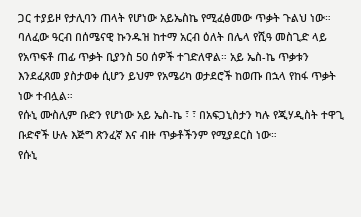ጋር ተያይዞ የታሊባን ጠላት የሆነው አይኤስኬ የሚፈፅመው ጥቃት ጉልህ ነው።
ባለፈው ዓርብ በሰሜናዊ ኩንዱዝ ከተማ አርብ ዕለት በሌላ የሺዓ መስጊድ ላይ የአጥፍቶ ጠፊ ጥቃት ቢያንስ 50 ሰዎች ተገድለዋል። አይ ኤስ-ኬ ጥቃቱን እንደፈጸመ ያስታወቀ ሲሆን ይህም የአሜሪካ ወታደሮች ከወጡ በኋላ የከፋ ጥቃት ነው ተብሏል።
የሱኒ ሙስሊም ቡድን የሆነው አይ ኤስ-ኬ ፣ ፣ በአፍጋኒስታን ካሉ የጂሃዲስት ተዋጊ ቡድኖች ሁሉ እጅግ ጽንፈኛ እና ብዙ ጥቃቶችንም የሚያደርስ ነው።
የሱኒ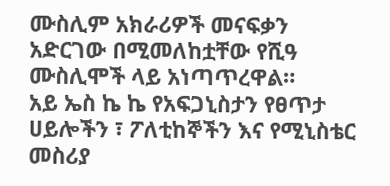ሙስሊም አክራሪዎች መናፍቃን አድርገው በሚመለከቷቸው የሺዓ ሙስሊሞች ላይ አነጣጥረዋል።
አይ ኤስ ኬ ኬ የአፍጋኒስታን የፀጥታ ሀይሎችን ፣ ፖለቲከኞችን እና የሚኒስቴር መስሪያ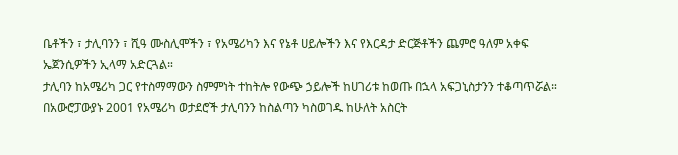ቤቶችን ፣ ታሊባንን ፣ ሺዓ ሙስሊሞችን ፣ የአሜሪካን እና የኔቶ ሀይሎችን እና የእርዳታ ድርጅቶችን ጨምሮ ዓለም አቀፍ ኤጀንሲዎችን ኢላማ አድርጓል።
ታሊባን ከአሜሪካ ጋር የተስማማውን ስምምነት ተከትሎ የውጭ ኃይሎች ከሀገሪቱ ከወጡ በኋላ አፍጋኒስታንን ተቆጣጥሯል።
በአውሮፓውያኑ 2001 የአሜሪካ ወታደሮች ታሊባንን ከስልጣን ካስወገዱ ከሁለት አስርት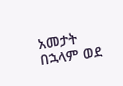አመታት በኋላም ወደ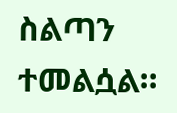ስልጣን ተመልሷል።